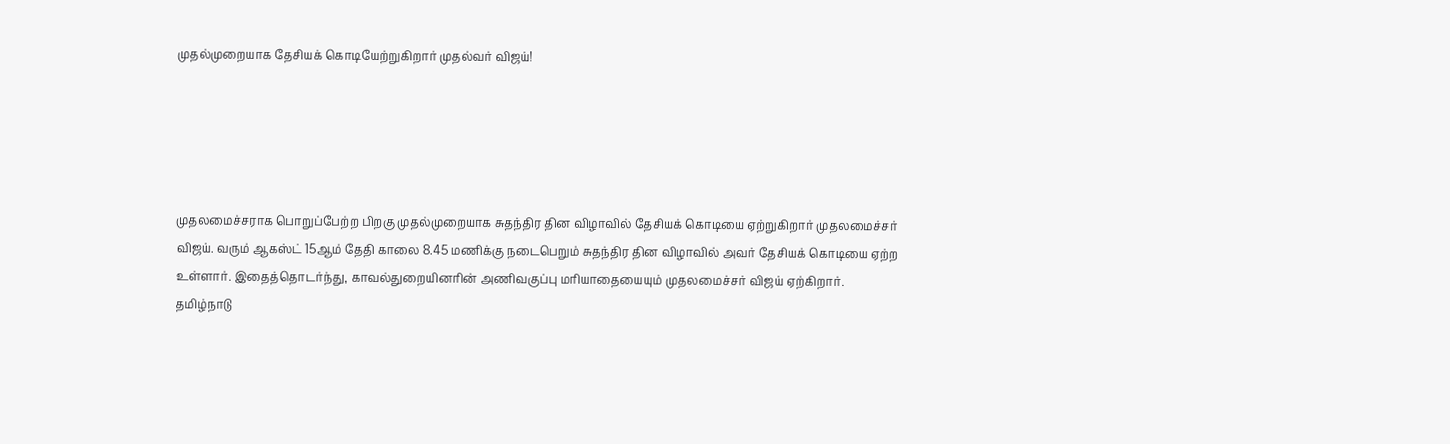முதல்முறையாக தேசியக் கொடியேற்றுகிறார் முதல்வர் விஜய்!





முதலமைச்சராக பொறுப்பேற்ற பிறகு முதல்முறையாக சுதந்திர தின விழாவில் தேசியக் கொடியை ஏற்றுகிறார் முதலமைச்சர் விஜய். வரும் ஆகஸ்ட் 15ஆம் தேதி காலை 8.45 மணிக்கு நடைபெறும் சுதந்திர தின விழாவில் அவர் தேசியக் கொடியை ஏற்ற உள்ளார். இதைத்தொடர்ந்து, காவல்துறையினரின் அணிவகுப்பு மரியாதையையும் முதலமைச்சர் விஜய் ஏற்கிறார். தமிழ்நாடு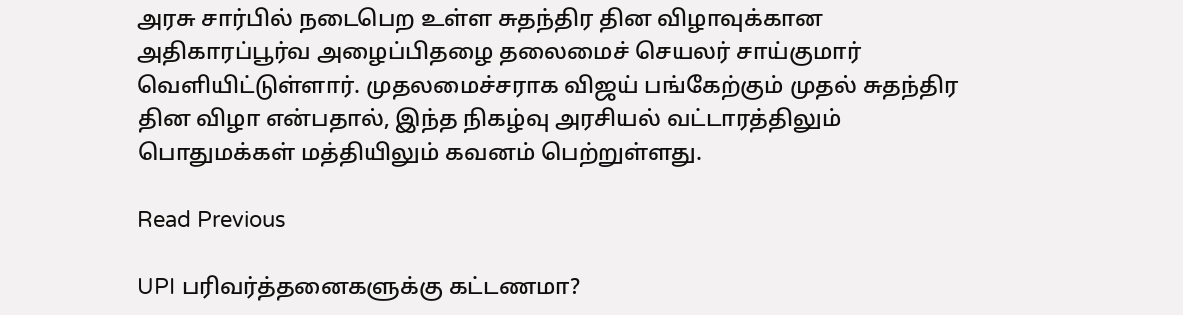அரசு சார்பில் நடைபெற உள்ள சுதந்திர தின விழாவுக்கான அதிகாரப்பூர்வ அழைப்பிதழை தலைமைச் செயலர் சாய்குமார் வெளியிட்டுள்ளார். முதலமைச்சராக விஜய் பங்கேற்கும் முதல் சுதந்திர தின விழா என்பதால், இந்த நிகழ்வு அரசியல் வட்டாரத்திலும் பொதுமக்கள் மத்தியிலும் கவனம் பெற்றுள்ளது.

Read Previous

UPI பரிவர்த்தனைகளுக்கு கட்டணமா?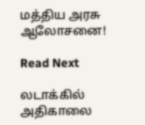மத்திய அரசு ஆலோசனை!

Read Next

லடாக்கில் அதிகாலை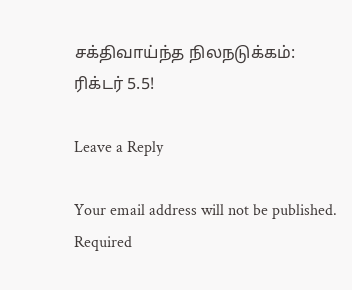சக்திவாய்ந்த நிலநடுக்கம்: ரிக்டர் 5.5!

Leave a Reply

Your email address will not be published. Required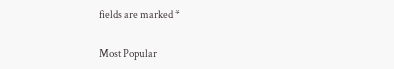fields are marked *

Most Popular